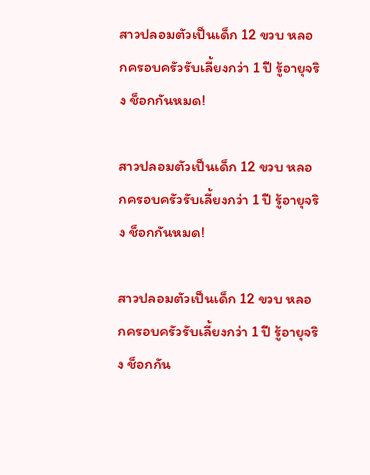สาวปลอมตัวเป็นเด็ก 12 ขวบ หลอกครอบครัวรับเลี้ยงกว่า 1 ปี รู้อายุจริง ช็อกกันหมด!

สาวปลอมตัวเป็นเด็ก 12 ขวบ หลอกครอบครัวรับเลี้ยงกว่า 1 ปี รู้อายุจริง ช็อกกันหมด!

สาวปลอมตัวเป็นเด็ก 12 ขวบ หลอกครอบครัวรับเลี้ยงกว่า 1 ปี รู้อายุจริง ช็อกกัน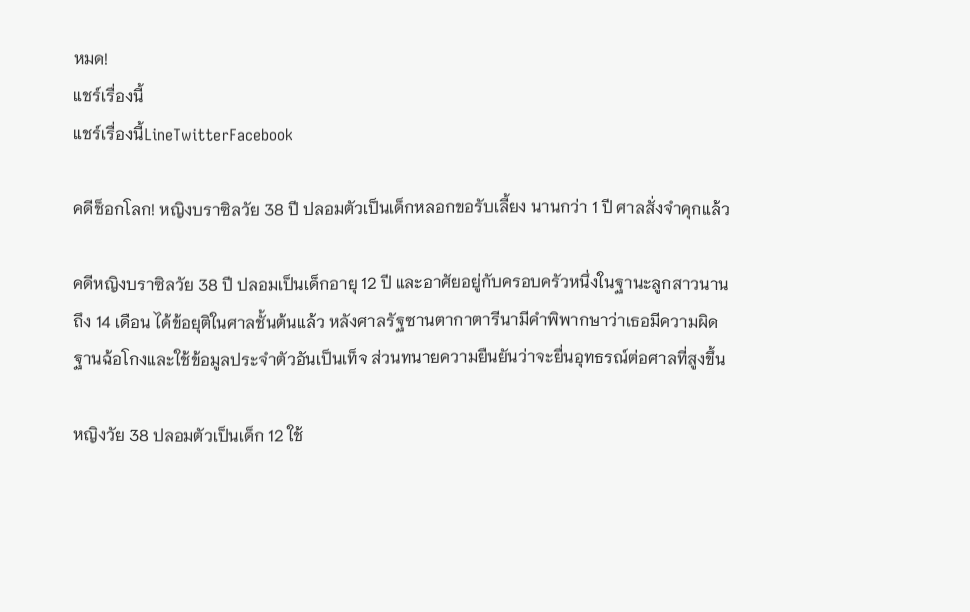หมด!
แชร์เรื่องนี้
แชร์เรื่องนี้LineTwitterFacebook

คดีช็อกโลก! หญิงบราซิลวัย 38 ปี ปลอมตัวเป็นเด็กหลอกขอรับเลี้ยง นานกว่า 1 ปี ศาลสั่งจำคุกแล้ว

คดีหญิงบราซิลวัย 38 ปี ปลอมเป็นเด็กอายุ 12 ปี และอาศัยอยู่กับครอบครัวหนึ่งในฐานะลูกสาวนานถึง 14 เดือน ได้ข้อยุติในศาลชั้นต้นแล้ว หลังศาลรัฐซานตากาตารีนามีคำพิพากษาว่าเธอมีความผิดฐานฉ้อโกงและใช้ข้อมูลประจำตัวอันเป็นเท็จ ส่วนทนายความยืนยันว่าจะยื่นอุทธรณ์ต่อศาลที่สูงขึ้น

หญิงวัย 38 ปลอมตัวเป็นเด็ก 12 ใช้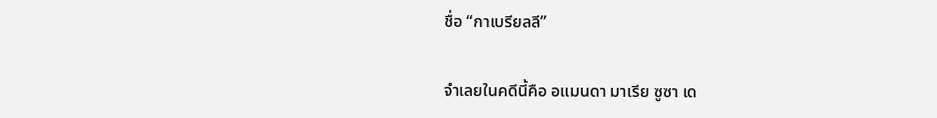ชื่อ “กาเบรียลลี”

จำเลยในคดีนี้คือ อแมนดา มาเรีย ซูซา เด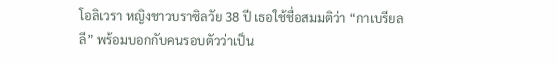โอลิเวรา หญิงชาวบราซิลวัย 38 ปี เธอใช้ชื่อสมมติว่า “กาเบรียลลี” พร้อมบอกกับคนรอบตัวว่าเป็น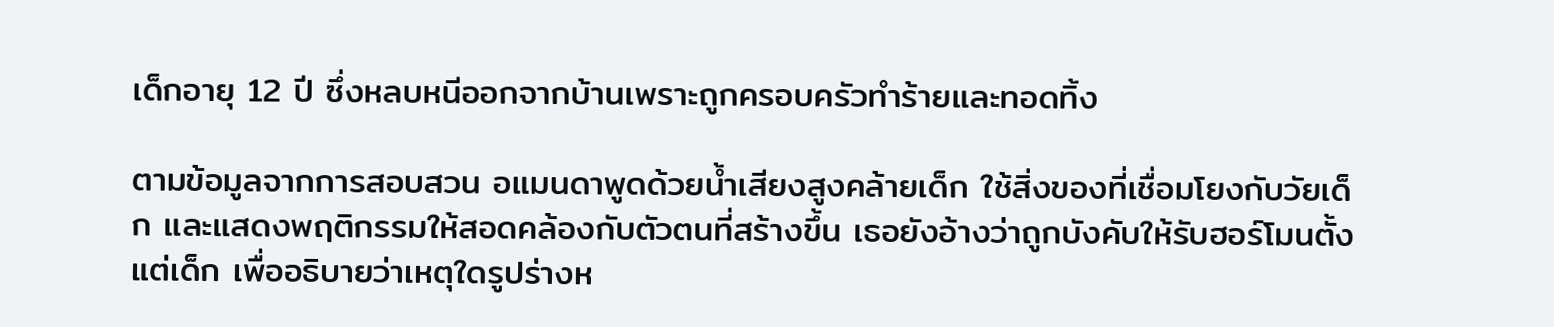เด็กอายุ 12 ปี ซึ่งหลบหนีออกจากบ้านเพราะถูกครอบครัวทำร้ายและทอดทิ้ง

ตามข้อมูลจากการสอบสวน อแมนดาพูดด้วยน้ำเสียงสูงคล้ายเด็ก ใช้สิ่งของที่เชื่อมโยงกับวัยเด็ก และแสดงพฤติกรรมให้สอดคล้องกับตัวตนที่สร้างขึ้น เธอยังอ้างว่าถูกบังคับให้รับฮอร์โมนตั้งแต่เด็ก เพื่ออธิบายว่าเหตุใดรูปร่างห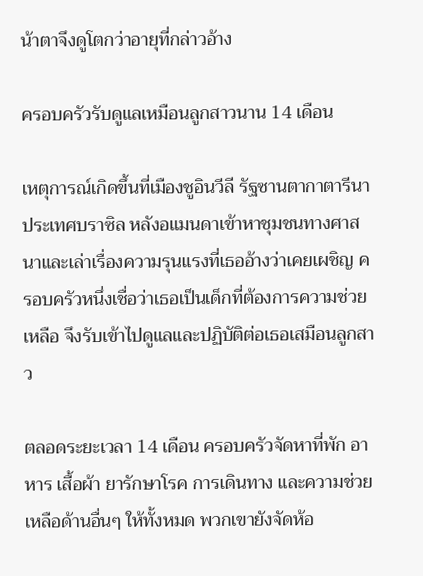น้าตาจึงดูโตกว่าอายุที่กล่าวอ้าง

ครอบครัวรับดูแลเหมือนลูกสาวนาน 14 เดือน

เหตุการณ์เกิดขึ้นที่เมืองชูอินวีลี รัฐซานตากาตารีนา ประเทศบราซิล หลังอแมนดาเข้าหาชุมชนทางศาสนาและเล่าเรื่องความรุนแรงที่เธออ้างว่าเคยเผชิญ ครอบครัวหนึ่งเชื่อว่าเธอเป็นเด็กที่ต้องการความช่วยเหลือ จึงรับเข้าไปดูแลและปฏิบัติต่อเธอเสมือนลูกสาว

ตลอดระยะเวลา 14 เดือน ครอบครัวจัดหาที่พัก อาหาร เสื้อผ้า ยารักษาโรค การเดินทาง และความช่วยเหลือด้านอื่นๆ ให้ทั้งหมด พวกเขายังจัดห้อ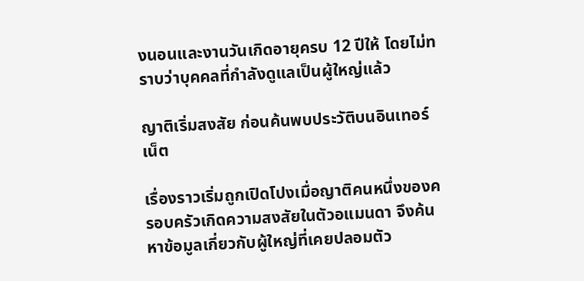งนอนและงานวันเกิดอายุครบ 12 ปีให้ โดยไม่ทราบว่าบุคคลที่กำลังดูแลเป็นผู้ใหญ่แล้ว

ญาติเริ่มสงสัย ก่อนค้นพบประวัติบนอินเทอร์เน็ต

เรื่องราวเริ่มถูกเปิดโปงเมื่อญาติคนหนึ่งของครอบครัวเกิดความสงสัยในตัวอแมนดา จึงค้นหาข้อมูลเกี่ยวกับผู้ใหญ่ที่เคยปลอมตัว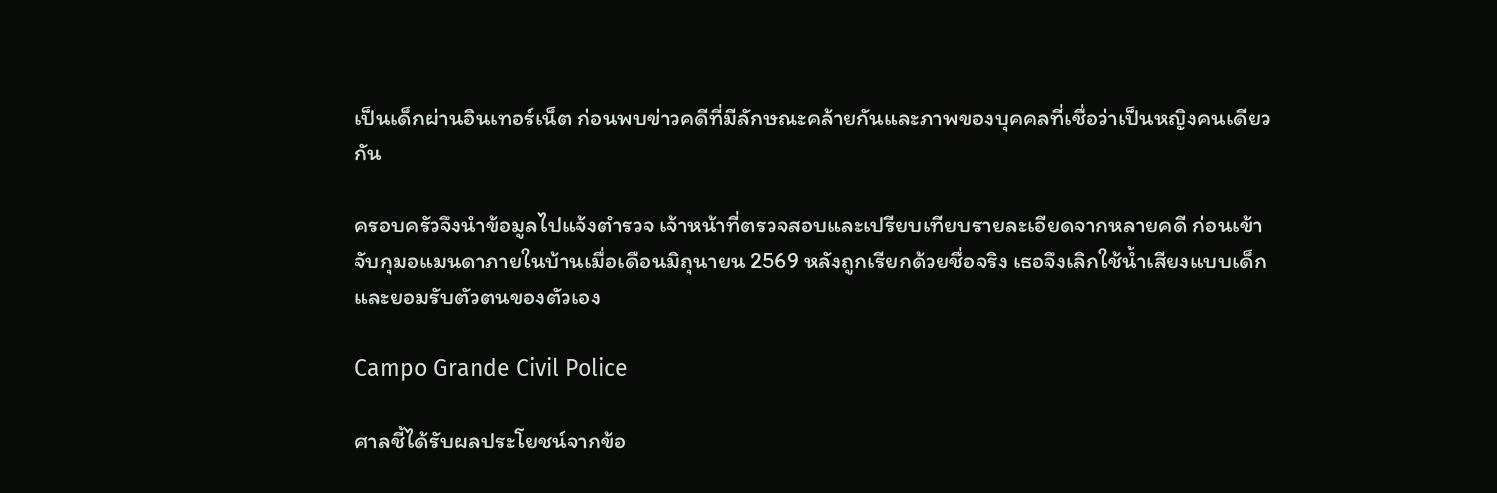เป็นเด็กผ่านอินเทอร์เน็ต ก่อนพบข่าวคดีที่มีลักษณะคล้ายกันและภาพของบุคคลที่เชื่อว่าเป็นหญิงคนเดียวกัน

ครอบครัวจึงนำข้อมูลไปแจ้งตำรวจ เจ้าหน้าที่ตรวจสอบและเปรียบเทียบรายละเอียดจากหลายคดี ก่อนเข้าจับกุมอแมนดาภายในบ้านเมื่อเดือนมิถุนายน 2569 หลังถูกเรียกด้วยชื่อจริง เธอจึงเลิกใช้น้ำเสียงแบบเด็กและยอมรับตัวตนของตัวเอง

Campo Grande Civil Police

ศาลชี้ได้รับผลประโยชน์จากข้อ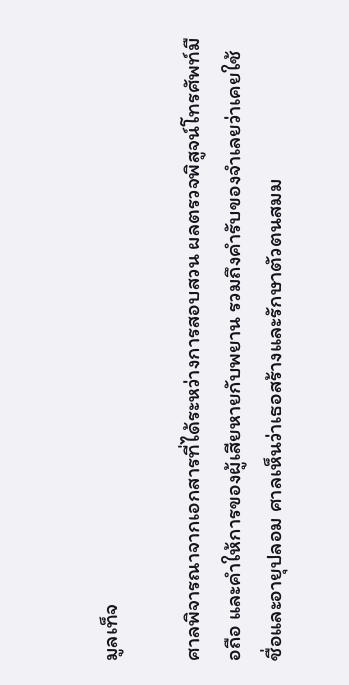มูลเท็จ

ศาลพิจารณาจากเอกสารที่ได้ระหว่างการสอบสวน ผลตรวจพิสูจน์โทรศัพท์มือถือ และคำให้การของผู้เสียหายกับพยาน รวมถึงคำรับของจำเลยว่าเคยใช้ชื่อและอายุปลอม ศาลเห็นว่าเธอสร้างและรักษาตัวตนสมม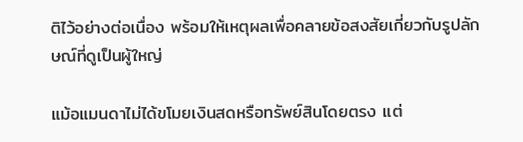ติไว้อย่างต่อเนื่อง พร้อมให้เหตุผลเพื่อคลายข้อสงสัยเกี่ยวกับรูปลักษณ์ที่ดูเป็นผู้ใหญ่

แม้อแมนดาไม่ได้ขโมยเงินสดหรือทรัพย์สินโดยตรง แต่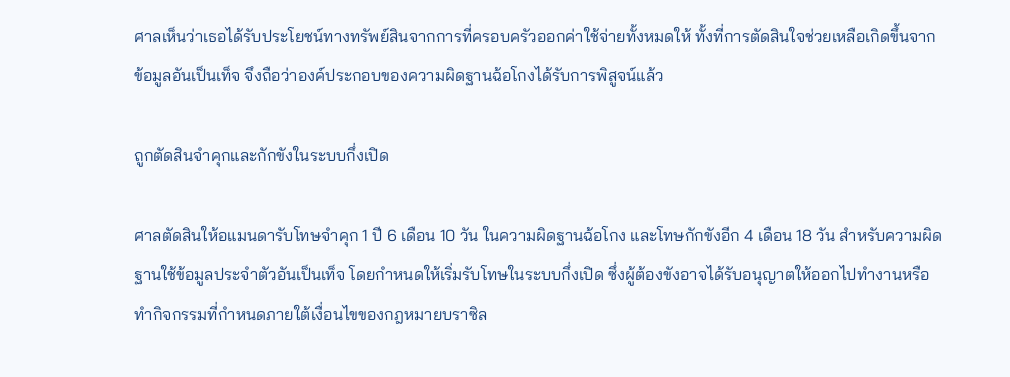ศาลเห็นว่าเธอได้รับประโยชน์ทางทรัพย์สินจากการที่ครอบครัวออกค่าใช้จ่ายทั้งหมดให้ ทั้งที่การตัดสินใจช่วยเหลือเกิดขึ้นจากข้อมูลอันเป็นเท็จ จึงถือว่าองค์ประกอบของความผิดฐานฉ้อโกงได้รับการพิสูจน์แล้ว

ถูกตัดสินจำคุกและกักขังในระบบกึ่งเปิด

ศาลตัดสินให้อแมนดารับโทษจำคุก 1 ปี 6 เดือน 10 วัน ในความผิดฐานฉ้อโกง และโทษกักขังอีก 4 เดือน 18 วัน สำหรับความผิดฐานใช้ข้อมูลประจำตัวอันเป็นเท็จ โดยกำหนดให้เริ่มรับโทษในระบบกึ่งเปิด ซึ่งผู้ต้องขังอาจได้รับอนุญาตให้ออกไปทำงานหรือทำกิจกรรมที่กำหนดภายใต้เงื่อนไขของกฎหมายบราซิล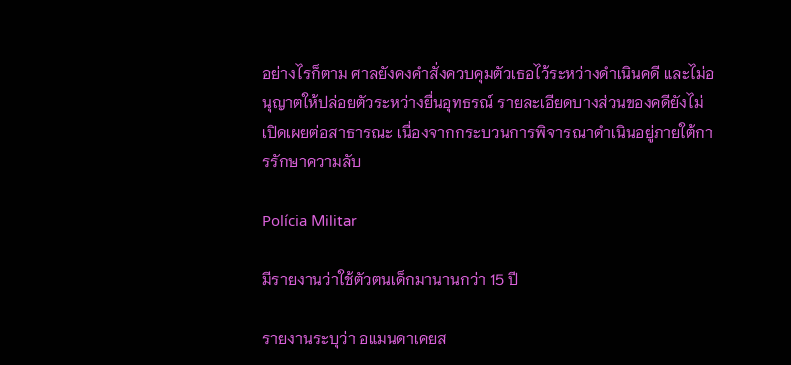อย่างไรก็ตาม ศาลยังคงคำสั่งควบคุมตัวเธอไว้ระหว่างดำเนินคดี และไม่อนุญาตให้ปล่อยตัวระหว่างยื่นอุทธรณ์ รายละเอียดบางส่วนของคดียังไม่เปิดเผยต่อสาธารณะ เนื่องจากกระบวนการพิจารณาดำเนินอยู่ภายใต้การรักษาความลับ

Polícia Militar

มีรายงานว่าใช้ตัวตนเด็กมานานกว่า 15 ปี

รายงานระบุว่า อแมนดาเคยส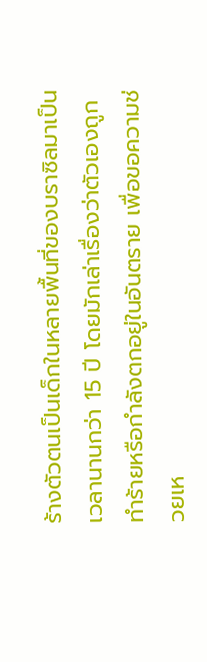ร้างตัวตนเป็นเด็กในหลายพื้นที่ของบราซิลมาเป็นเวลานานกว่า 15 ปี โดยมักเล่าเรื่องว่าตัวเองถูกทำร้ายหรือกำลังตกอยู่ในอันตราย เพื่อขอความช่วยเห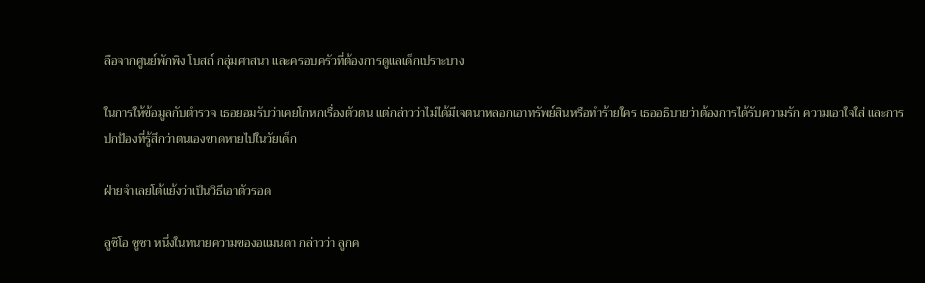ลือจากศูนย์พักพิง โบสถ์ กลุ่มศาสนา และครอบครัวที่ต้องการดูแลเด็กเปราะบาง

ในการให้ข้อมูลกับตำรวจ เธอยอมรับว่าเคยโกหกเรื่องตัวตน แต่กล่าวว่าไม่ได้มีเจตนาหลอกเอาทรัพย์สินหรือทำร้ายใคร เธออธิบายว่าต้องการได้รับความรัก ความเอาใจใส่ และการปกป้องที่รู้สึกว่าตนเองขาดหายไปในวัยเด็ก

ฝ่ายจำเลยโต้แย้งว่าเป็นวิธีเอาตัวรอด

ลูซิโอ ซูซา หนึ่งในทนายความของอแมนดา กล่าวว่า ลูกค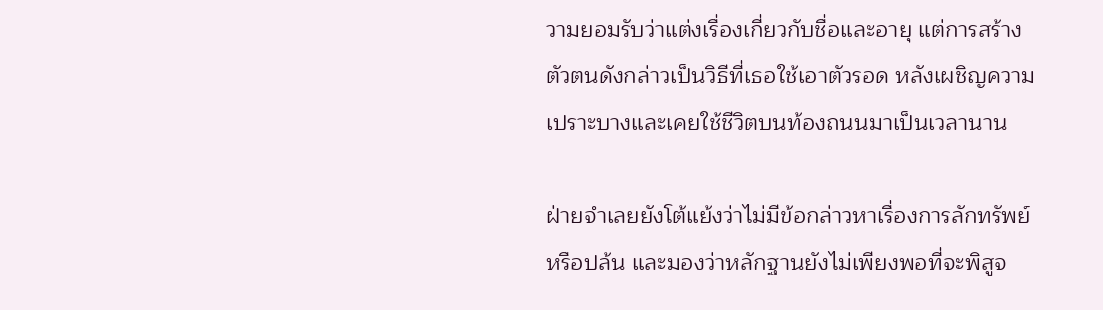วามยอมรับว่าแต่งเรื่องเกี่ยวกับชื่อและอายุ แต่การสร้างตัวตนดังกล่าวเป็นวิธีที่เธอใช้เอาตัวรอด หลังเผชิญความเปราะบางและเคยใช้ชีวิตบนท้องถนนมาเป็นเวลานาน

ฝ่ายจำเลยยังโต้แย้งว่าไม่มีข้อกล่าวหาเรื่องการลักทรัพย์หรือปล้น และมองว่าหลักฐานยังไม่เพียงพอที่จะพิสูจ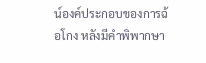น์องค์ประกอบของการฉ้อโกง หลังมีคำพิพากษา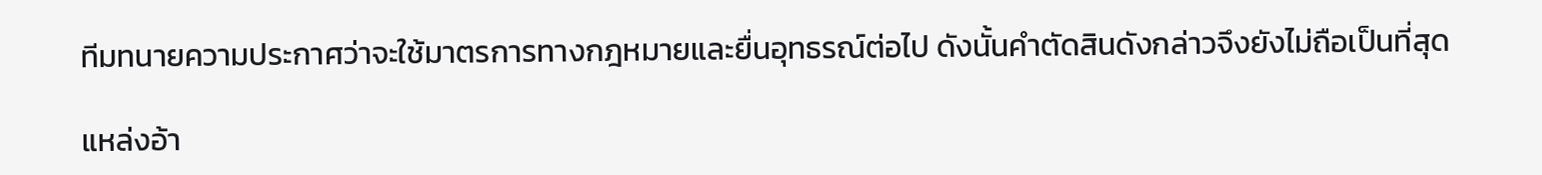ทีมทนายความประกาศว่าจะใช้มาตรการทางกฎหมายและยื่นอุทธรณ์ต่อไป ดังนั้นคำตัดสินดังกล่าวจึงยังไม่ถือเป็นที่สุด

แหล่งอ้า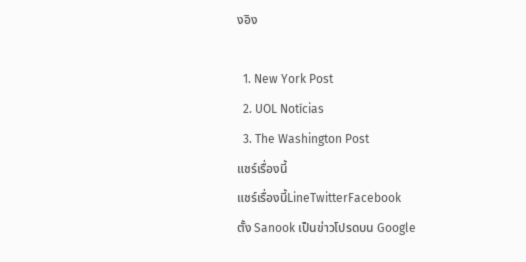งอิง

  1. New York Post
  2. UOL Notícias
  3. The Washington Post
แชร์เรื่องนี้
แชร์เรื่องนี้LineTwitterFacebook
ตั้ง Sanook เป็นข่าวโปรดบน Google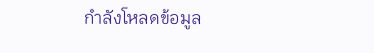กำลังโหลดข้อมูล